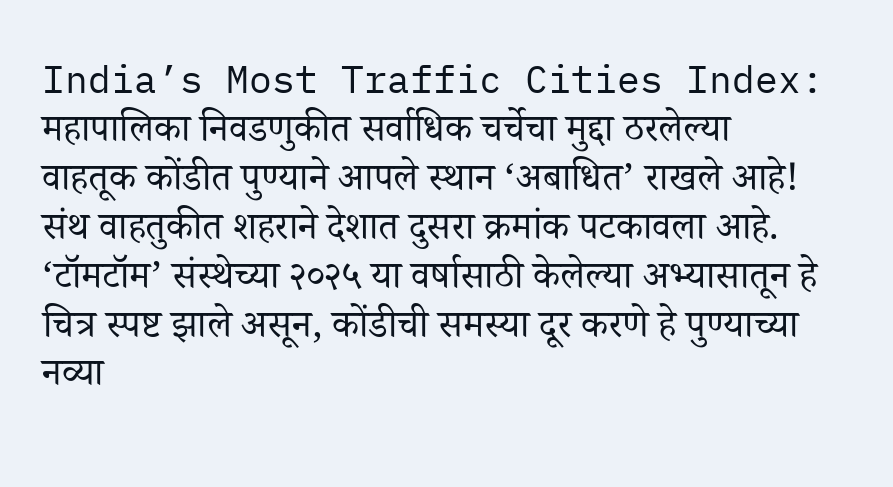India’s Most Traffic Cities Index: महापालिका निवडणुकीत सर्वाधिक चर्चेचा मुद्दा ठरलेल्या वाहतूक कोंडीत पुण्याने आपले स्थान ‘अबाधित’ राखले आहे! संथ वाहतुकीत शहराने देशात दुसरा क्रमांक पटकावला आहे. ‘टॉमटॉम’ संस्थेच्या २०२५ या वर्षासाठी केलेल्या अभ्यासातून हे चित्र स्पष्ट झाले असून, कोंडीची समस्या दूर करणे हे पुण्याच्या नव्या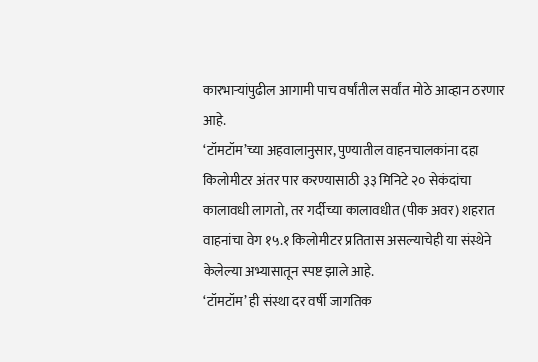कारभाऱ्यांपुढील आगामी पाच वर्षांतील सर्वांत मोठे आव्हान ठरणार आहे.
‘टॉमटॉम’च्या अहवालानुसार, पुण्यातील वाहनचालकांना दहा किलोमीटर अंतर पार करण्यासाठी ३३ मिनिटे २० सेकंदांचा कालावधी लागतो, तर गर्दीच्या कालावधीत (पीक अवर) शहरात वाहनांचा वेग १५.१ किलोमीटर प्रतितास असल्याचेही या संस्थेने केलेल्या अभ्यासातून स्पष्ट झाले आहे.
‘टॉमटॉम’ ही संस्था दर वर्षी जागतिक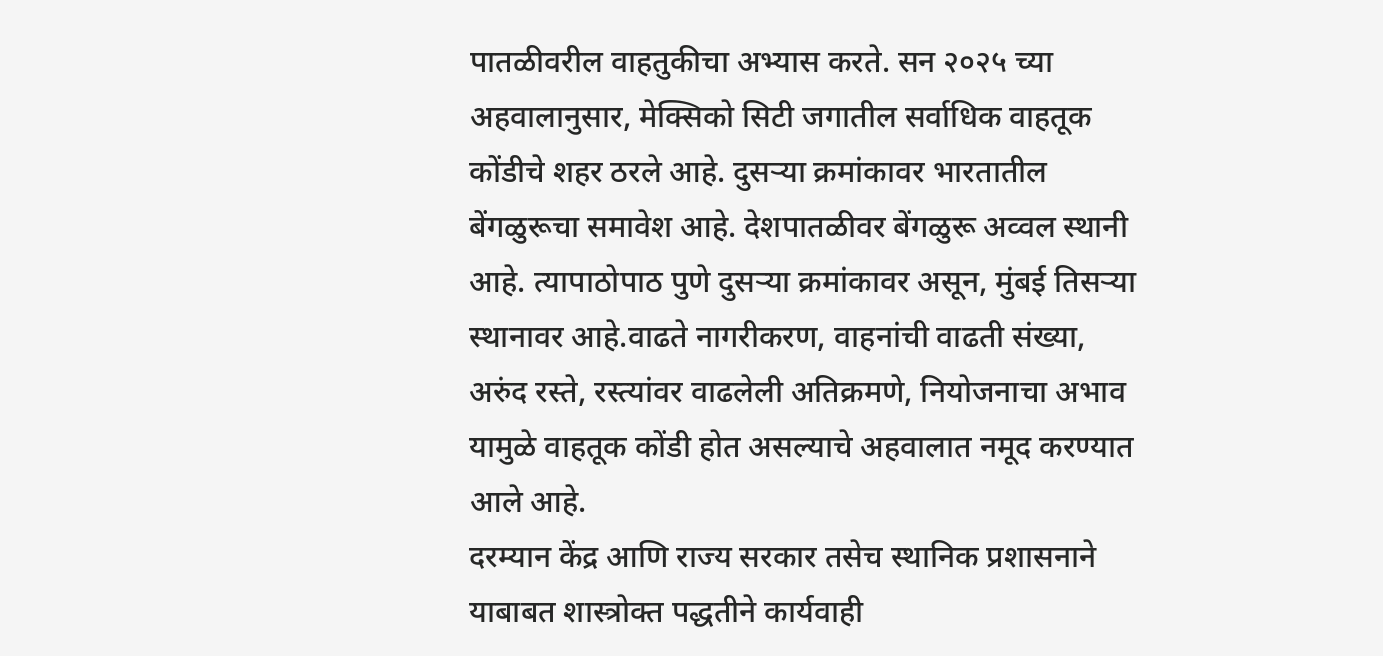पातळीवरील वाहतुकीचा अभ्यास करते. सन २०२५ च्या अहवालानुसार, मेक्सिको सिटी जगातील सर्वाधिक वाहतूक कोंडीचे शहर ठरले आहे. दुसऱ्या क्रमांकावर भारतातील बेंगळुरूचा समावेश आहे. देशपातळीवर बेंगळुरू अव्वल स्थानी आहे. त्यापाठोपाठ पुणे दुसऱ्या क्रमांकावर असून, मुंबई तिसऱ्या स्थानावर आहे.वाढते नागरीकरण, वाहनांची वाढती संख्या, अरुंद रस्ते, रस्त्यांवर वाढलेली अतिक्रमणे, नियोजनाचा अभाव यामुळे वाहतूक कोंडी होत असल्याचे अहवालात नमूद करण्यात आले आहे.
दरम्यान केंद्र आणि राज्य सरकार तसेच स्थानिक प्रशासनाने याबाबत शास्त्रोक्त पद्धतीने कार्यवाही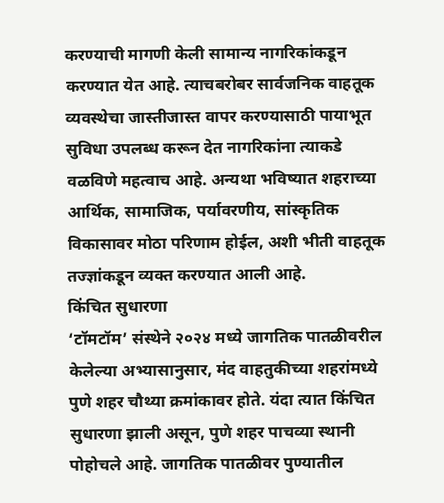करण्याची मागणी केली सामान्य नागरिकांकडून करण्यात येत आहे. त्याचबरोबर सार्वजनिक वाहतूक व्यवस्थेचा जास्तीजास्त वापर करण्यासाठी पायाभूत सुविधा उपलब्ध करून देत नागरिकांना त्याकडे वळविणे महत्वाच आहे. अन्यथा भविष्यात शहराच्या आर्थिक, सामाजिक, पर्यावरणीय, सांस्कृतिक विकासावर मोठा परिणाम होईल, अशी भीती वाहतूक तज्ज्ञांकडून व्यक्त करण्यात आली आहे.
किंचित सुधारणा
‘टॉमटॉम’ संस्थेने २०२४ मध्ये जागतिक पातळीवरील केलेल्या अभ्यासानुसार, मंद वाहतुकीच्या शहरांमध्ये पुणे शहर चौथ्या क्रमांकावर होते. यंदा त्यात किंचित सुधारणा झाली असून, पुणे शहर पाचव्या स्थानी पोहोचले आहे. जागतिक पातळीवर पुण्यातील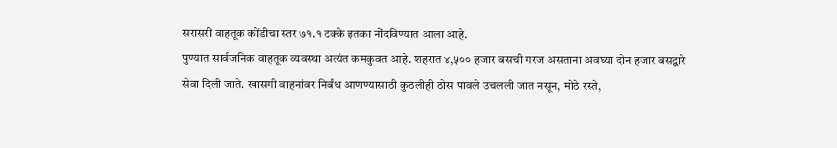सरासरी वाहतूक कोंडीचा स्तर ७१.१ टक्के इतका नोंदविण्यात आला आहे.
पुण्यात सार्वजनिक वाहतूक व्यवस्था अत्यंत कमकुवत आहे. शहरात ४,५०० हजार बसची गरज असताना अवघ्या दोन हजार बसद्वारे सेवा दिली जाते. खासगी वाहनांवर निर्बंध आणण्यासाठी कुठलीही ठोस पावले उचलली जात नसून, मोठे रस्ते,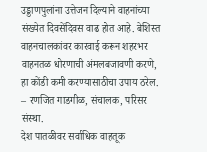उड्डाणपुलांना उत्तेजन दिल्याने वाहनांच्या संख्येत दिवसेंदिवस वाढ होत आहे. बेशिस्त वाहनचालकांवर कारवाई करून शहरभर वाहनतळ धोरणाची अंमलबजावणी करणे, हा कोंडी कमी करण्यासाठीचा उपाय ठरेल. – रणजित गाडगीळ, संचालक, परिसर संस्था.
देश पातळीवर सर्वाधिक वाहतूक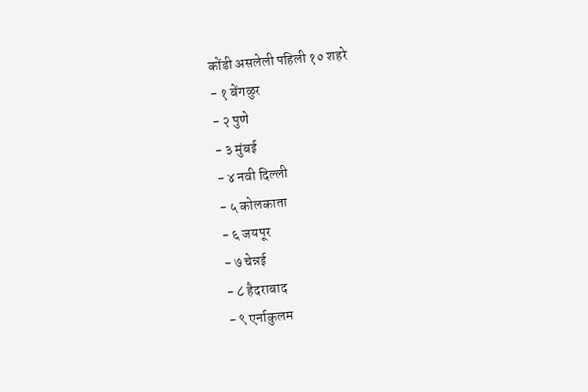कोंडी असलेली पहिली १० शहरे
- १ बेंगळुर
- २ पुणे
- ३ मुंबई
- ४ नवी दिल्ली
- ५ कोलकाता
- ६ जयपूर
- ७ चेन्नई
- ८ हैदराबाद
- ९ एर्नाकुलम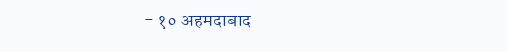- १० अहमदाबाद